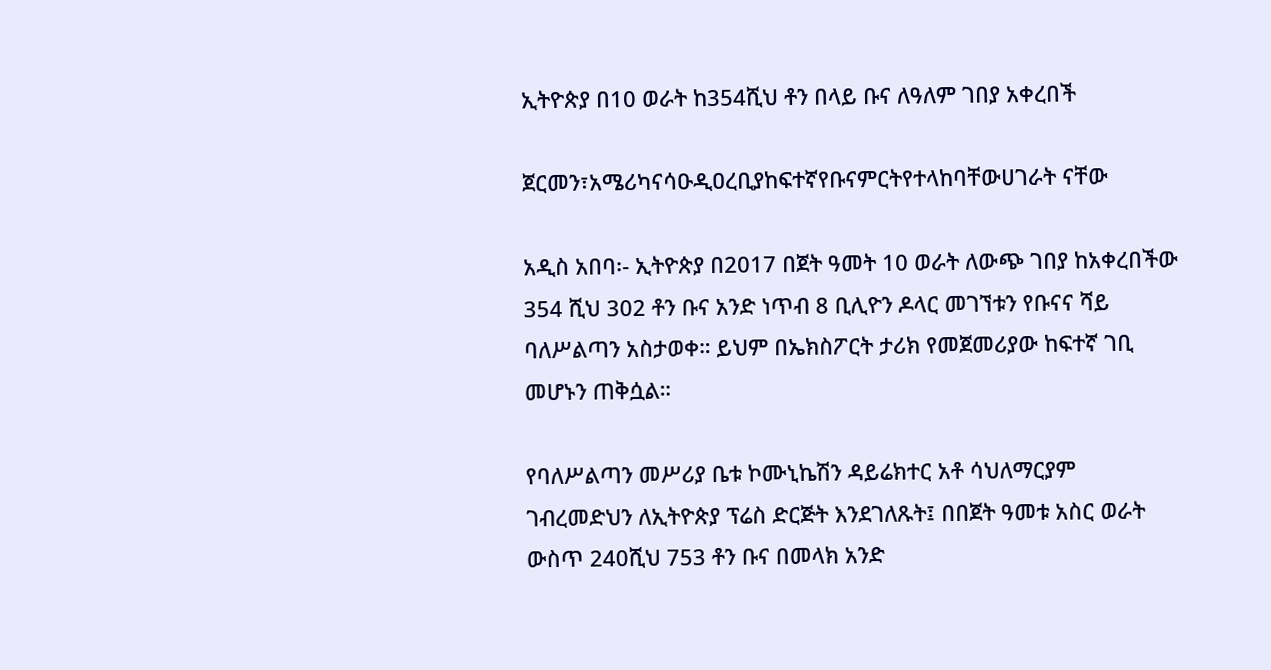ኢትዮጵያ በ10 ወራት ከ354ሺህ ቶን በላይ ቡና ለዓለም ገበያ አቀረበች

ጀርመን፣አሜሪካናሳዑዲዐረቢያከፍተኛየቡናምርትየተላከባቸውሀገራት ናቸው

አዲስ አበባ፡- ኢትዮጵያ በ2017 በጀት ዓመት 10 ወራት ለውጭ ገበያ ከአቀረበችው 354 ሺህ 302 ቶን ቡና አንድ ነጥብ 8 ቢሊዮን ዶላር መገኘቱን የቡናና ሻይ ባለሥልጣን አስታወቀ። ይህም በኤክስፖርት ታሪክ የመጀመሪያው ከፍተኛ ገቢ መሆኑን ጠቅሷል።

የባለሥልጣን መሥሪያ ቤቱ ኮሙኒኬሽን ዳይሬክተር አቶ ሳህለማርያም ገብረመድህን ለኢትዮጵያ ፕሬስ ድርጅት እንደገለጹት፤ በበጀት ዓመቱ አስር ወራት ውስጥ 240ሺህ 753 ቶን ቡና በመላክ አንድ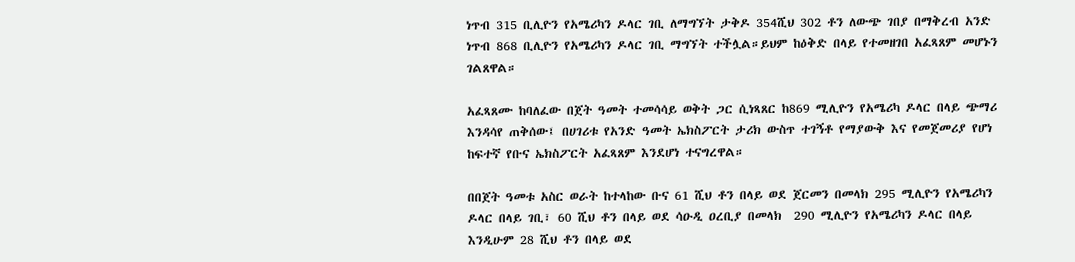ነጥብ 315 ቢሊዮን የአሜሪካን ዶላር ገቢ ለማግኘት ታቅዶ 354ሺህ 302 ቶን ለውጭ ገበያ በማቅረብ አንድ ነጥብ 868 ቢሊዮን የአሜሪካን ዶላር ገቢ ማግኘት ተችሏል።ይህም ከዕቅድ በላይ የተመዘገበ አፈጻጸም መሆኑን ገልጸዋል።

አፈጻጸሙ ከባለፈው በጀት ዓመት ተመሳሳይ ወቅት ጋር ሲነጻጸር ከ869 ሚሊዮን የአሜሪካ ዶላር በላይ ጭማሪ እንዳሳየ ጠቅሰው፤ በሀገሪቱ የአንድ ዓመት ኤክስፖርት ታሪክ ውስጥ ተገኝቶ የማያውቅ እና የመጀመሪያ የሆነ ከፍተኛ የቡና ኤክስፖርት አፈጻጸም እንደሆነ ተናግረዋል።

በበጀት ዓመቱ አስር ወራት ከተላከው ቡና 61 ሺህ ቶን በላይ ወደ ጀርመን በመላክ 295 ሚሊዮን የአሜሪካን ዶላር በላይ ገቢ፣ 60 ሺህ ቶን በላይ ወደ ሳዑዲ ዐረቢያ በመላክ  290 ሚሊዮን የአሜሪካን ዶላር በላይ እንዲሁም 28 ሺህ ቶን በላይ ወደ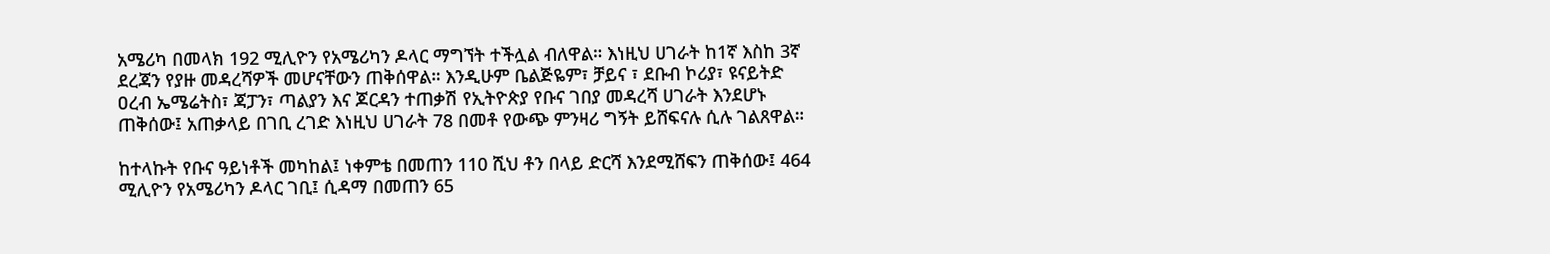አሜሪካ በመላክ 192 ሚሊዮን የአሜሪካን ዶላር ማግኘት ተችሏል ብለዋል። እነዚህ ሀገራት ከ1ኛ እስከ 3ኛ ደረጃን የያዙ መዳረሻዎች መሆናቸውን ጠቅሰዋል። እንዲሁም ቤልጅዬም፣ ቻይና ፣ ደቡብ ኮሪያ፣ ዩናይትድ ዐረብ ኤሜሬትስ፣ ጃፓን፣ ጣልያን እና ጆርዳን ተጠቃሽ የኢትዮጵያ የቡና ገበያ መዳረሻ ሀገራት እንደሆኑ ጠቅሰው፤ አጠቃላይ በገቢ ረገድ እነዚህ ሀገራት 78 በመቶ የውጭ ምንዛሪ ግኝት ይሸፍናሉ ሲሉ ገልጸዋል።

ከተላኩት የቡና ዓይነቶች መካከል፤ ነቀምቴ በመጠን 110 ሺህ ቶን በላይ ድርሻ እንደሚሸፍን ጠቅሰው፤ 464 ሚሊዮን የአሜሪካን ዶላር ገቢ፤ ሲዳማ በመጠን 65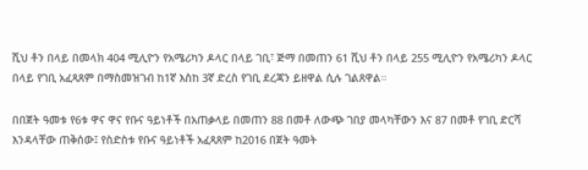ሺህ ቶን በላይ በመላክ 404 ሚሊዮን የአሜሪካን ዶላር በላይ ገቢ፣ ጅማ በመጠን 61 ሺህ ቶን በላይ 255 ሚሊዮን የአሜሪካን ዶላር በላይ የገቢ አፈጻጸም በማስመዝገብ ከ1ኛ እስከ 3ኛ ድረስ የገቢ ደረጃን ይዘዋል ሲሉ ገልጸዋል።

በበጀት ዓመቱ የ6ቱ ዋና ዋና የቡና ዓይነቶች በአጠቃላይ በመጠን 88 በመቶ ለውጭ ገበያ መላካቸውን እና 87 በመቶ የገቢ ድርሻ እንዳላቸው ጠቅሰው፤ የስድስቱ የቡና ዓይነቶች አፈጻጸም ከ2016 በጀት ዓመት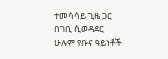ተመሳሳይ ጊዜ ጋር በገቢ ሲወዳደር ሁሉም የቡና ዓይነቶች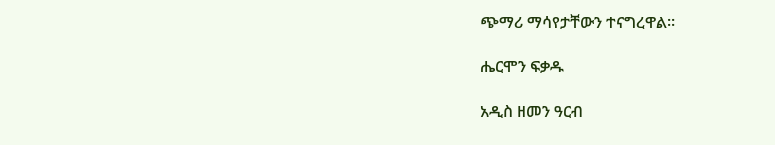ጭማሪ ማሳየታቸውን ተናግረዋል።

ሔርሞን ፍቃዱ

አዲስ ዘመን ዓርብ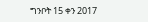ግንቦት 15 ቀን 2017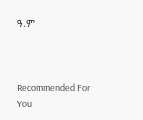ዓ.ም



Recommended For You